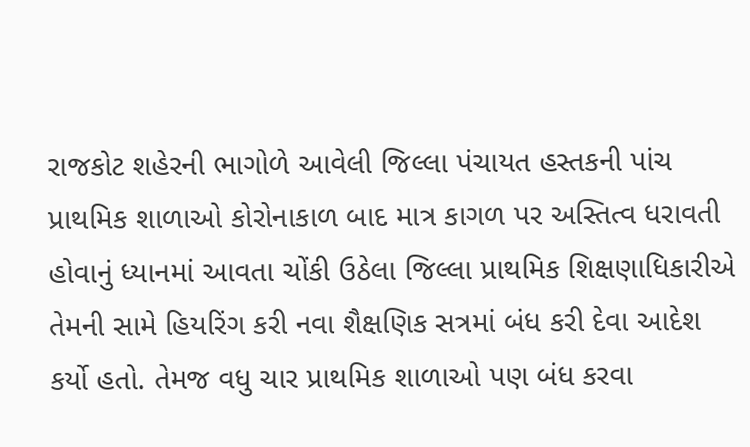રાજકોટ શહેરની ભાગોળે આવેલી જિલ્લા પંચાયત હસ્તકની પાંચ પ્રાથમિક શાળાઓ કોરોનાકાળ બાદ માત્ર કાગળ પર અસ્તિત્વ ધરાવતી હોવાનું ધ્યાનમાં આવતા ચોંકી ઉઠેલા જિલ્લા પ્રાથમિક શિક્ષણાધિકારીએ તેમની સામે હિયરિંગ કરી નવા શૈક્ષણિક સત્રમાં બંધ કરી દેવા આદેશ કર્યો હતો. તેમજ વધુ ચાર પ્રાથમિક શાળાઓ પણ બંધ કરવા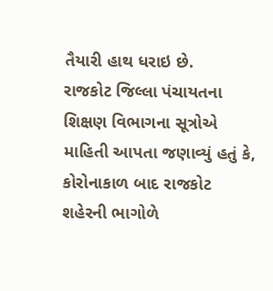તૈયારી હાથ ધરાઇ છે.
રાજકોટ જિલ્લા પંચાયતના શિક્ષણ વિભાગના સૂત્રોએ માહિતી આપતા જણાવ્યું હતું કે, કોરોનાકાળ બાદ રાજકોટ શહેરની ભાગોળે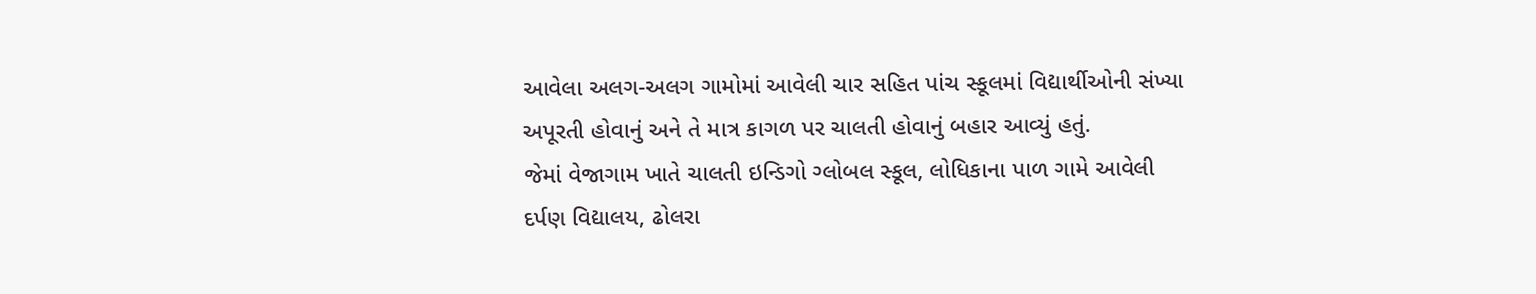આવેલા અલગ-અલગ ગામોમાં આવેલી ચાર સહિત પાંચ સ્કૂલમાં વિદ્યાર્થીઓની સંખ્યા અપૂરતી હોવાનું અને તે માત્ર કાગળ પર ચાલતી હોવાનું બહાર આવ્યું હતું.
જેમાં વેજાગામ ખાતે ચાલતી ઇન્ડિગો ગ્લોબલ સ્કૂલ, લોધિકાના પાળ ગામે આવેલી દર્પણ વિદ્યાલય, ઢોલરા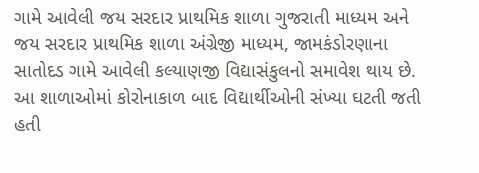ગામે આવેલી જય સરદાર પ્રાથમિક શાળા ગુજરાતી માધ્યમ અને જય સરદાર પ્રાથમિક શાળા અંગ્રેજી માધ્યમ, જામકંડોરણાના સાતોદડ ગામે આવેલી કલ્યાણજી વિદ્યાસંકુલનો સમાવેશ થાય છે. આ શાળાઓમાં કોરોનાકાળ બાદ વિદ્યાર્થીઓની સંખ્યા ઘટતી જતી હતી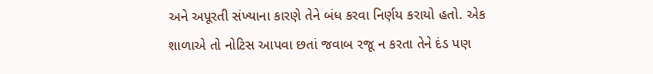અને અપૂરતી સંખ્યાના કારણે તેને બંધ કરવા નિર્ણય કરાયો હતો. એક શાળાએ તો નોટિસ આપવા છતાં જવાબ રજૂ ન કરતા તેને દંડ પણ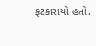ફટકારાયો હતો.